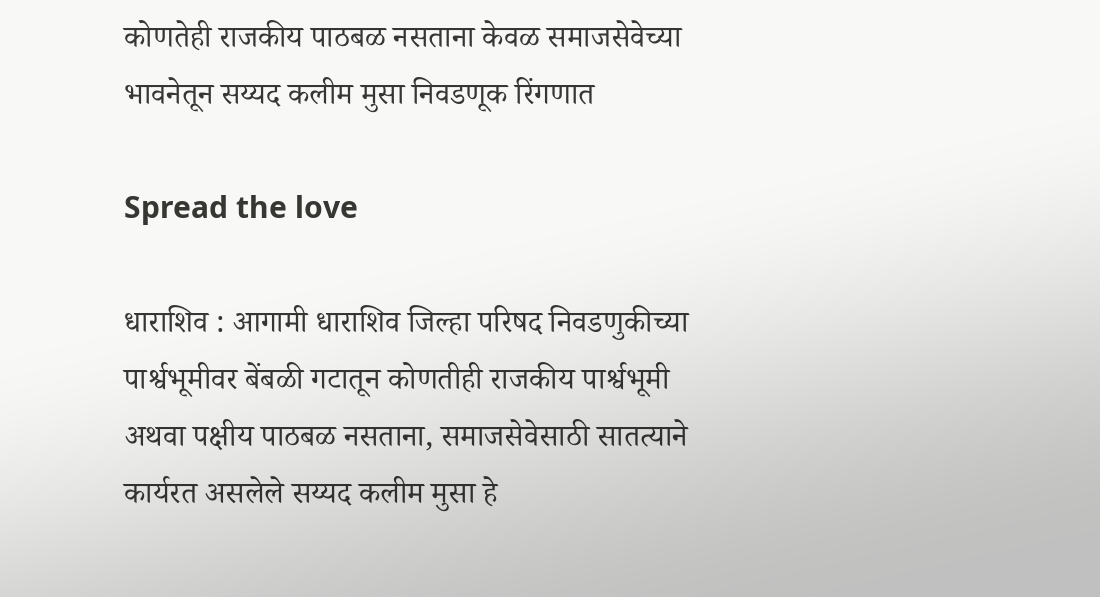कोणतेही राजकीय पाठबळ नसताना केवळ समाजसेवेच्या भावनेतून सय्यद कलीम मुसा निवडणूक रिंगणात

Spread the love

धाराशिव : आगामी धाराशिव जिल्हा परिषद निवडणुकीच्या पार्श्वभूमीवर बेंबळी गटातून कोणतीही राजकीय पार्श्वभूमी अथवा पक्षीय पाठबळ नसताना, समाजसेवेसाठी सातत्याने कार्यरत असलेले सय्यद कलीम मुसा हे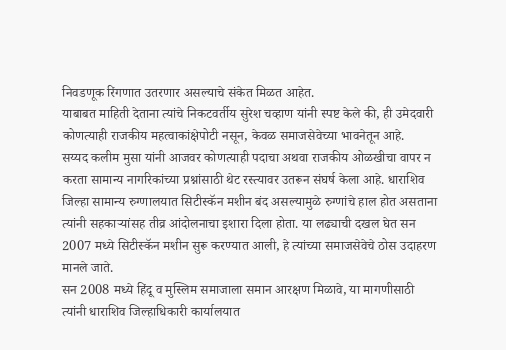निवडणूक रिंगणात उतरणार असल्याचे संकेत मिळत आहेत.
याबाबत माहिती देताना त्यांचे निकटवर्तीय सुरेश चव्हाण यांनी स्पष्ट केले की, ही उमेदवारी कोणत्याही राजकीय महत्वाकांक्षेपोटी नसून, केवळ समाजसेवेच्या भावनेतून आहे.
सय्यद कलीम मुसा यांनी आजवर कोणत्याही पदाचा अथवा राजकीय ओळखीचा वापर न करता सामान्य नागरिकांच्या प्रश्नांसाठी थेट रस्त्यावर उतरून संघर्ष केला आहे. धाराशिव जिल्हा सामान्य रुग्णालयात सिटीस्कॅन मशीन बंद असल्यामुळे रुग्णांचे हाल होत असताना त्यांनी सहकाऱ्यांसह तीव्र आंदोलनाचा इशारा दिला होता. या लढ्याची दखल घेत सन 2007 मध्ये सिटीस्कॅन मशीन सुरू करण्यात आली, हे त्यांच्या समाजसेवेचे ठोस उदाहरण मानले जाते.
सन 2008 मध्ये हिंदू व मुस्लिम समाजाला समान आरक्षण मिळावे, या मागणीसाठी त्यांनी धाराशिव जिल्हाधिकारी कार्यालयात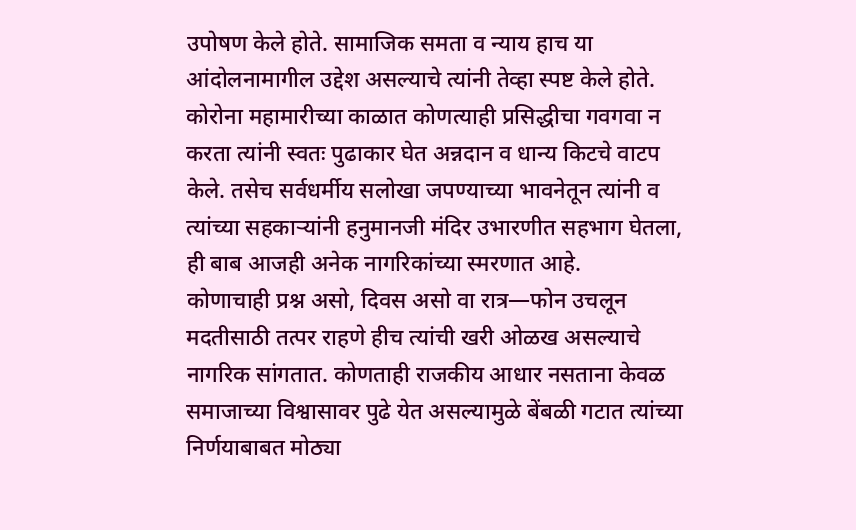उपोषण केले होते. सामाजिक समता व न्याय हाच या आंदोलनामागील उद्देश असल्याचे त्यांनी तेव्हा स्पष्ट केले होते.
कोरोना महामारीच्या काळात कोणत्याही प्रसिद्धीचा गवगवा न करता त्यांनी स्वतः पुढाकार घेत अन्नदान व धान्य किटचे वाटप केले. तसेच सर्वधर्मीय सलोखा जपण्याच्या भावनेतून त्यांनी व त्यांच्या सहकाऱ्यांनी हनुमानजी मंदिर उभारणीत सहभाग घेतला, ही बाब आजही अनेक नागरिकांच्या स्मरणात आहे.
कोणाचाही प्रश्न असो, दिवस असो वा रात्र—फोन उचलून मदतीसाठी तत्पर राहणे हीच त्यांची खरी ओळख असल्याचे नागरिक सांगतात. कोणताही राजकीय आधार नसताना केवळ समाजाच्या विश्वासावर पुढे येत असल्यामुळे बेंबळी गटात त्यांच्या निर्णयाबाबत मोठ्या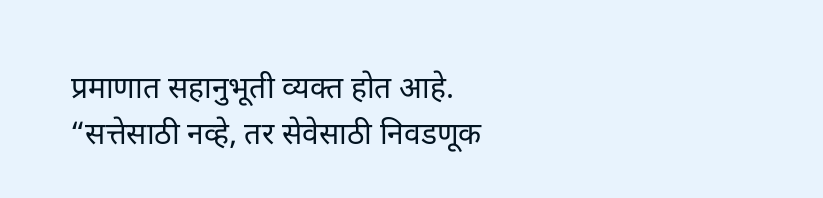प्रमाणात सहानुभूती व्यक्त होत आहे.
“सत्तेसाठी नव्हे, तर सेवेसाठी निवडणूक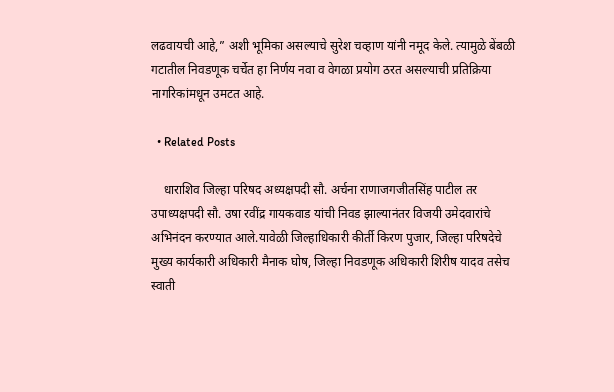लढवायची आहे,” अशी भूमिका असल्याचे सुरेश चव्हाण यांनी नमूद केले. त्यामुळे बेंबळी गटातील निवडणूक चर्चेत हा निर्णय नवा व वेगळा प्रयोग ठरत असल्याची प्रतिक्रिया नागरिकांमधून उमटत आहे.

  • Related Posts

    धाराशिव जिल्हा परिषद अध्यक्षपदी सौ. अर्चना राणाजगजीतसिंह पाटील तर उपाध्यक्षपदी सौ. उषा रवींद्र गायकवाड यांची निवड झाल्यानंतर विजयी उमेदवारांचे अभिनंदन करण्यात आले.यावेळी जिल्हाधिकारी कीर्ती किरण पुजार, जिल्हा परिषदेचे मुख्य कार्यकारी अधिकारी मैनाक घोष, जिल्हा निवडणूक अधिकारी शिरीष यादव तसेच स्वाती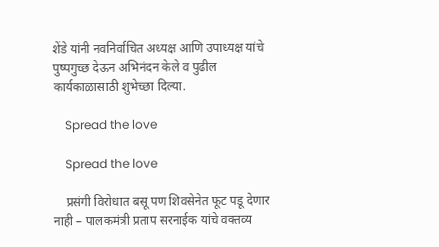शेंडे यांनी नवनिर्वाचित अध्यक्ष आणि उपाध्यक्ष यांचे पुष्पगुच्छ देऊन अभिनंदन केले व पुढील कार्यकाळासाठी शुभेच्छा दिल्या.

    Spread the love

    Spread the love

    प्रसंगी विरोधात बसू पण शिवसेनेत फूट पडू देणार नाही – पालकमंत्री प्रताप सरनाईक यांचे वक्तव्य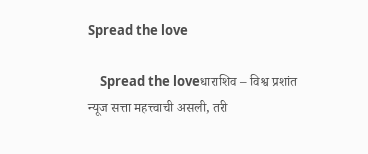Spread the love

    Spread the loveधाराशिव – विश्व प्रशांत न्यूज सत्ता महत्त्वाची असली, तरी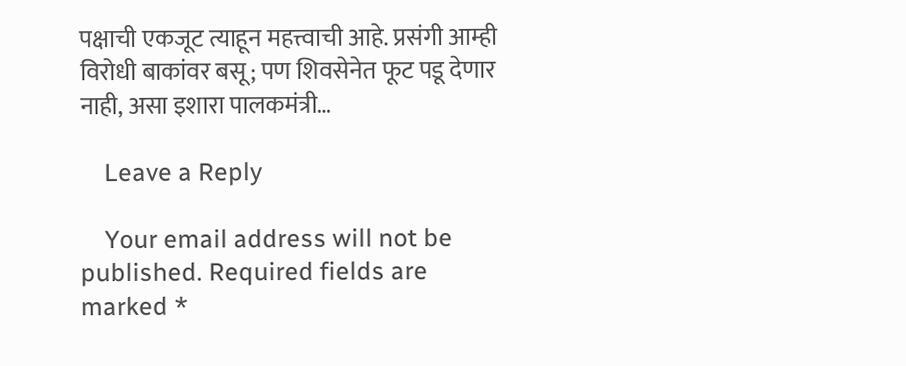पक्षाची एकजूट त्याहून महत्त्वाची आहे. प्रसंगी आम्ही विरोधी बाकांवर बसू; पण शिवसेनेत फूट पडू देणार नाही, असा इशारा पालकमंत्री…

    Leave a Reply

    Your email address will not be published. Required fields are marked *